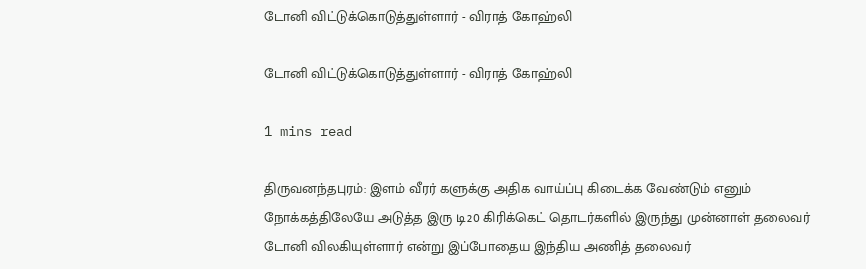டோனி விட்டுக்கொடுத்துள்ளார் - விராத் கோஹ்லி

டோனி விட்டுக்கொடுத்துள்ளார் - விராத் கோஹ்லி

1 mins read

திருவனந்தபுரம்: இளம் வீரர் களுக்கு அதிக வாய்ப்பு கிடைக்க வேண்டும் எனும் நோக்கத்திலேயே அடுத்த இரு டி20 கிரிக்கெட் தொடர்களில் இருந்து முன்னாள் தலைவர் டோனி விலகியுள்ளார் என்று இப்போதைய இந்திய அணித் தலைவர்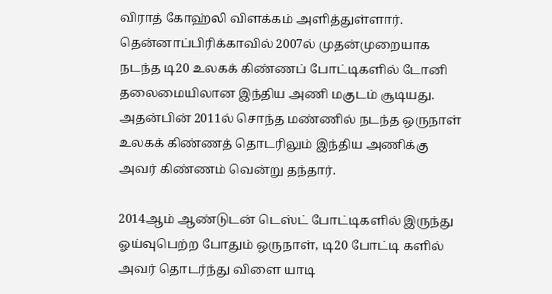விராத் கோஹ்லி விளக்கம் அளித்துள்ளார். தென்னாப்பிரிக்காவில் 2007ல் முதன்முறையாக நடந்த டி20 உலகக் கிண்ணப் போட்டிகளில் டோனி தலைமையிலான இந்திய அணி மகுடம் சூடியது. அதன்பின் 2011ல் சொந்த மண்ணில் நடந்த ஒருநாள் உலகக் கிண்ணத் தொடரிலும் இந்திய அணிக்கு அவர் கிண்ணம் வென்று தந்தார்.

2014ஆம் ஆண்டுடன் டெஸ்ட் போட்டிகளில் இருந்து ஓய்வுபெற்ற போதும் ஒருநாள், டி20 போட்டி களில் அவர் தொடர்ந்து விளை யாடி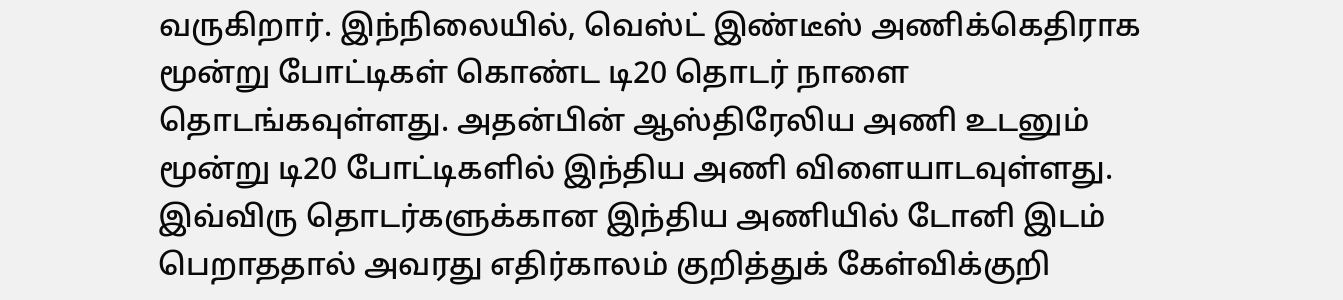வருகிறார். இந்நிலையில், வெஸ்ட் இண்டீஸ் அணிக்கெதிராக மூன்று போட்டிகள் கொண்ட டி20 தொடர் நாளை தொடங்கவுள்ளது. அதன்பின் ஆஸ்திரேலிய அணி உடனும் மூன்று டி20 போட்டிகளில் இந்திய அணி விளையாடவுள்ளது. இவ்விரு தொடர்களுக்கான இந்திய அணியில் டோனி இடம் பெறாததால் அவரது எதிர்காலம் குறித்துக் கேள்விக்குறி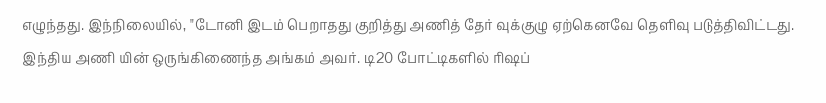எழுந்தது. இந்நிலையில், "டோனி இடம் பெறாதது குறித்து அணித் தேர் வுக்குழு ஏற்கெனவே தெளிவு படுத்திவிட்டது. இந்திய அணி யின் ஒருங்கிணைந்த அங்கம் அவர். டி20 போட்டிகளில் ரிஷப்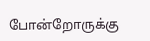போன்றோருக்கு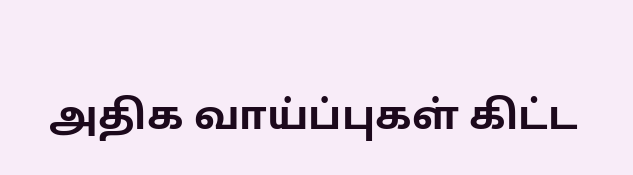அதிக வாய்ப்புகள் கிட்ட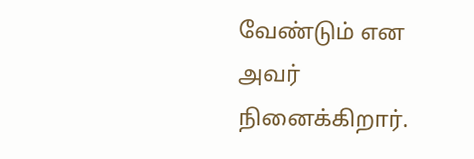வேண்டும் என அவர் நினைக்கிறார்.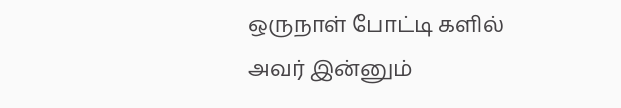ஒருநாள் போட்டி களில் அவர் இன்னும்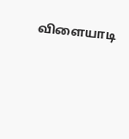விளையாடி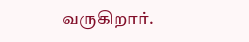வருகிறார்.